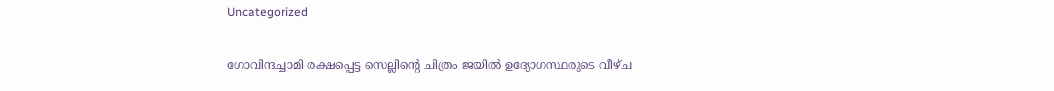Uncategorized

ഗോവിന്ദച്ചാമി രക്ഷപ്പെട്ട സെല്ലിന്റെ ചിത്രം ജയിൽ ഉദ്യോഗസ്ഥരുടെ വീഴ്ച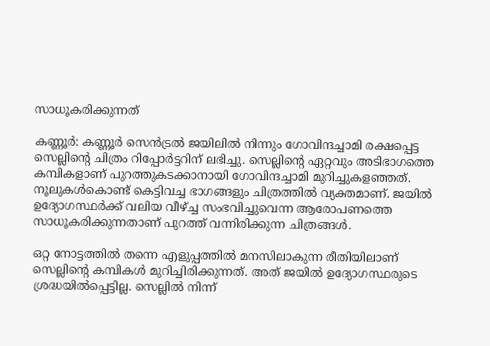സാധൂകരിക്കുന്നത്

കണ്ണൂര്‍: കണ്ണൂര്‍ സെന്‍ട്രല്‍ ജയിലില്‍ നിന്നും ഗോവിന്ദച്ചാമി രക്ഷപ്പെട്ട സെല്ലിന്റെ ചിത്രം റിപ്പോർട്ടറിന് ലഭിച്ചു. സെല്ലിന്റെ ഏറ്റവും അടിഭാഗത്തെ കമ്പികളാണ് പുറത്തുകടക്കാനായി ഗോവിന്ദച്ചാമി മുറിച്ചുകളഞ്ഞത്. നൂലുകള്‍കൊണ്ട് കെട്ടിവച്ച ഭാഗങ്ങളും ചിത്രത്തില്‍ വ്യക്തമാണ്. ജയില്‍ ഉദ്യോഗസ്ഥര്‍ക്ക് വലിയ വീഴ്ച്ച സംഭവിച്ചുവെന്ന ആരോപണത്തെ സാധൂകരിക്കുന്നതാണ് പുറത്ത് വന്നിരിക്കുന്ന ചിത്രങ്ങൾ.

ഒറ്റ നോട്ടത്തിൽ തന്നെ എളുപ്പത്തില്‍ മനസിലാകുന്ന രീതിയിലാണ് സെല്ലിന്റെ കമ്പികള്‍ മുറിച്ചിരിക്കുന്നത്. അത് ജയില്‍ ഉദ്യോഗസ്ഥരുടെ ശ്രദ്ധയില്‍പ്പെട്ടില്ല. സെല്ലില്‍ നിന്ന്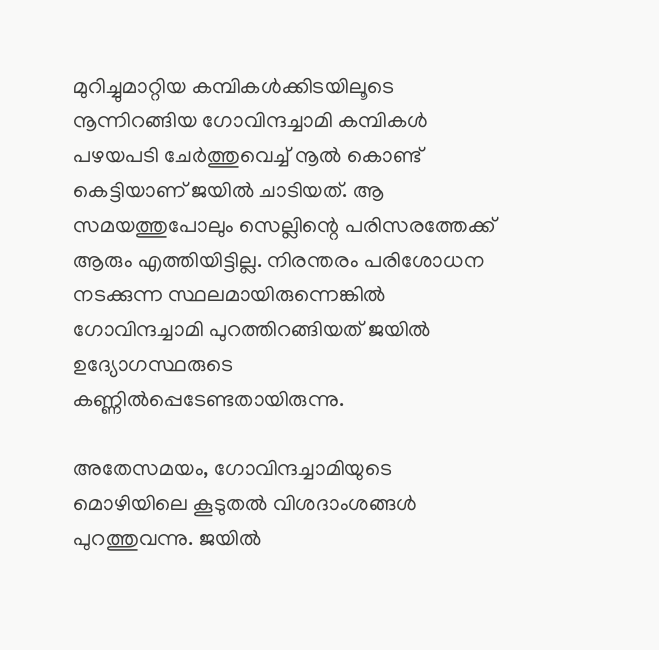മുറിച്ചുമാറ്റിയ കമ്പികള്‍ക്കിടയിലൂടെ നൂന്നിറങ്ങിയ ഗോവിന്ദച്ചാമി കമ്പികള്‍ പഴയപടി ചേര്‍ത്തുവെച്ച് നൂല്‍ കൊണ്ട് കെട്ടിയാണ് ജയില്‍ ചാടിയത്. ആ സമയത്തുപോലും സെല്ലിന്റെ പരിസരത്തേക്ക് ആരും എത്തിയിട്ടില്ല. നിരന്തരം പരിശോധന നടക്കുന്ന സ്ഥലമായിരുന്നെങ്കില്‍ ഗോവിന്ദച്ചാമി പുറത്തിറങ്ങിയത് ജയില്‍ ഉദ്യോഗസ്ഥരുടെ കണ്ണില്‍പ്പെടേണ്ടതായിരുന്നു.

അതേസമയം, ഗോവിന്ദച്ചാമിയുടെ മൊഴിയിലെ കൂടുതൽ വിശദാംശങ്ങള്‍ പുറത്തുവന്നു. ജയിൽ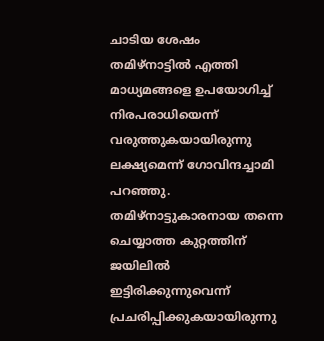ചാടിയ ശേഷം തമിഴ്നാട്ടിൽ എത്തി മാധ്യമങ്ങളെ ഉപയോഗിച്ച് നിരപരാധിയെന്ന് വരുത്തുകയായിരുന്നു ലക്ഷ്യമെന്ന് ഗോവിന്ദച്ചാമി പറഞ്ഞു. തമിഴ്നാട്ടുകാരനായ തന്നെ ചെയ്യാത്ത കുറ്റത്തിന് ജയിലിൽ ഇട്ടിരിക്കുന്നുവെന്ന് പ്രചരിപ്പിക്കുകയായിരുന്നു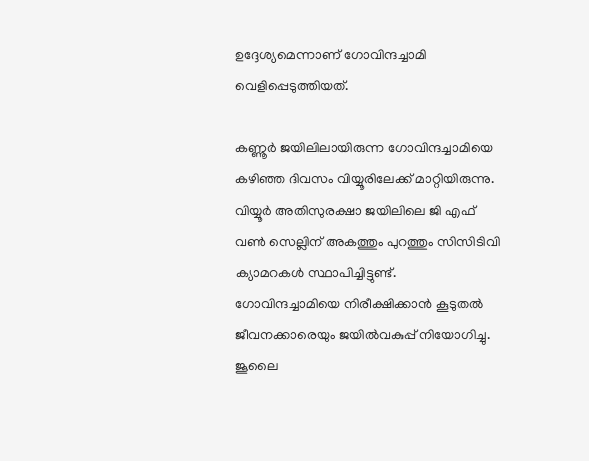ഉദ്ദേശ്യമെന്നാണ് ഗോവിന്ദച്ചാമി വെളിപ്പെടുത്തിയത്.

കണ്ണൂർ ജയിലിലായിരുന്ന ഗോവിന്ദച്ചാമിയെ കഴിഞ്ഞ ദിവസം വിയ്യൂരിലേക്ക് മാറ്റിയിരുന്നു. വിയ്യൂർ അതിസുരക്ഷാ ജയിലിലെ ജി എഫ് വൺ സെല്ലിന് അകത്തും പുറത്തും സിസിടിവി ക്യാമറകൾ സ്ഥാപിച്ചിട്ടുണ്ട്. ഗോവിന്ദച്ചാമിയെ നിരീക്ഷിക്കാൻ കൂടുതൽ ജീവനക്കാരെയും ജയിൽവകുപ്പ് നിയോഗിച്ചു. ജൂലൈ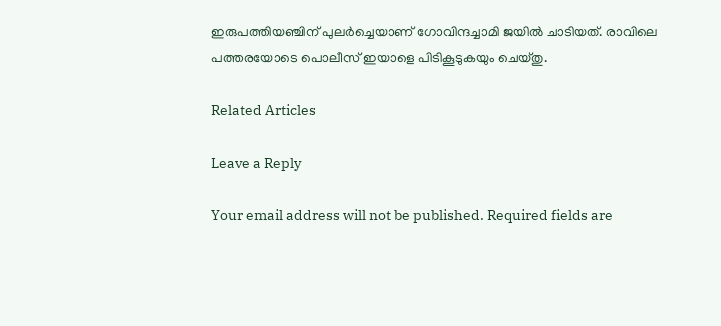ഇരുപത്തിയഞ്ചിന് പുലർച്ചെയാണ് ഗോവിന്ദച്ചാമി ജയിൽ ചാടിയത്. രാവിലെ പത്തരയോടെ പൊലീസ് ഇയാളെ പിടികൂടുകയും ചെയ്തു.

Related Articles

Leave a Reply

Your email address will not be published. Required fields are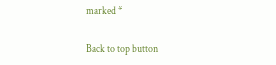marked *

Back to top button